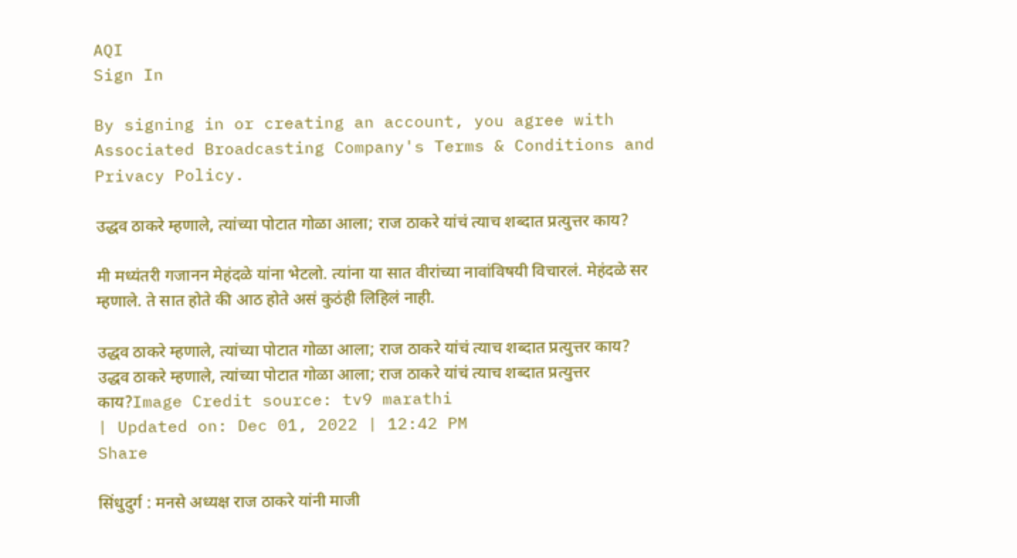AQI
Sign In

By signing in or creating an account, you agree with Associated Broadcasting Company's Terms & Conditions and Privacy Policy.

उद्धव ठाकरे म्हणाले, त्यांच्या पोटात गोळा आला; राज ठाकरे यांचं त्याच शब्दात प्रत्युत्तर काय?

मी मध्यंतरी गजानन मेहंदळे यांना भेटलो. त्यांना या सात वीरांच्या नावांविषयी विचारलं. मेहंदळे सर म्हणाले. ते सात होते की आठ होते असं कुठंही लिहिलं नाही.

उद्धव ठाकरे म्हणाले, त्यांच्या पोटात गोळा आला; राज ठाकरे यांचं त्याच शब्दात प्रत्युत्तर काय?
उद्धव ठाकरे म्हणाले, त्यांच्या पोटात गोळा आला; राज ठाकरे यांचं त्याच शब्दात प्रत्युत्तर काय?Image Credit source: tv9 marathi
| Updated on: Dec 01, 2022 | 12:42 PM
Share

सिंधुदुर्ग : मनसे अध्यक्ष राज ठाकरे यांनी माजी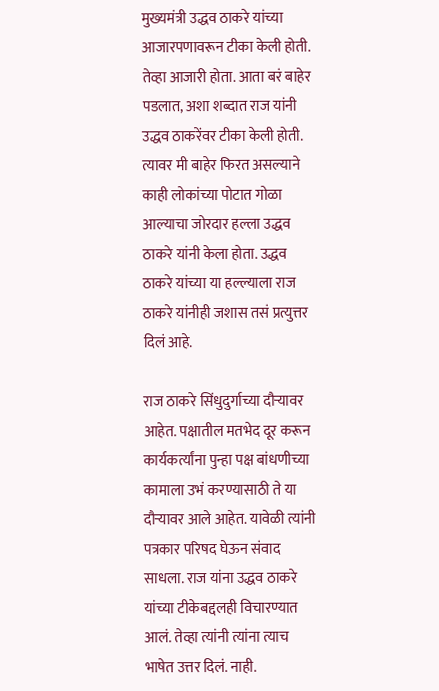मुख्यमंत्री उद्धव ठाकरे यांच्या आजारपणावरून टीका केली होती. तेव्हा आजारी होता. आता बरं बाहेर पडलात, अशा शब्दात राज यांनी उद्धव ठाकरेंवर टीका केली होती. त्यावर मी बाहेर फिरत असल्याने काही लोकांच्या पोटात गोळा आल्याचा जोरदार हल्ला उद्धव ठाकरे यांनी केला होता. उद्धव ठाकरे यांच्या या हल्ल्याला राज ठाकरे यांनीही जशास तसं प्रत्युत्तर दिलं आहे.

राज ठाकरे सिंधुदुर्गाच्या दौऱ्यावर आहेत. पक्षातील मतभेद दूर करून कार्यकर्त्यांना पुन्हा पक्ष बांधणीच्या कामाला उभं करण्यासाठी ते या दौऱ्यावर आले आहेत. यावेळी त्यांनी पत्रकार परिषद घेऊन संवाद साधला. राज यांना उद्धव ठाकरे यांच्या टीकेबद्दलही विचारण्यात आलं. तेव्हा त्यांनी त्यांना त्याच भाषेत उत्तर दिलं. नाही.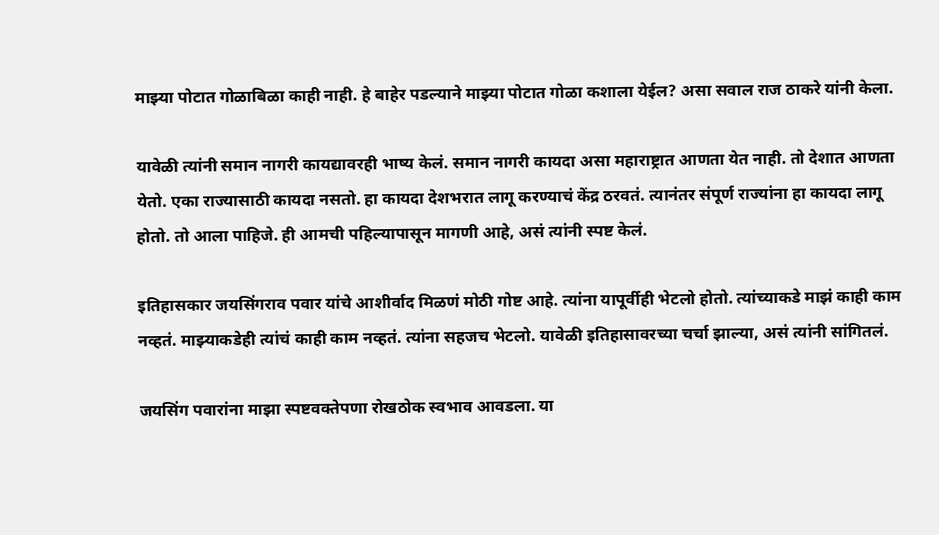माझ्या पोटात गोळाबिळा काही नाही. हे बाहेर पडल्याने माझ्या पोटात गोळा कशाला येईल? असा सवाल राज ठाकरे यांनी केला.

यावेळी त्यांनी समान नागरी कायद्यावरही भाष्य केलं. समान नागरी कायदा असा महाराष्ट्रात आणता येत नाही. तो देशात आणता येतो. एका राज्यासाठी कायदा नसतो. हा कायदा देशभरात लागू करण्याचं केंद्र ठरवतं. त्यानंतर संपूर्ण राज्यांना हा कायदा लागू होतो. तो आला पाहिजे. ही आमची पहिल्यापासून मागणी आहे, असं त्यांनी स्पष्ट केलं.

इतिहासकार जयसिंगराव पवार यांचे आशीर्वाद मिळणं मोठी गोष्ट आहे. त्यांना यापूर्वीही भेटलो होतो. त्यांच्याकडे माझं काही काम नव्हतं. माझ्याकडेही त्यांचं काही काम नव्हतं. त्यांना सहजच भेटलो. यावेळी इतिहासावरच्या चर्चा झाल्या, असं त्यांनी सांगितलं.

जयसिंग पवारांना माझा स्पष्टवक्तेपणा रोखठोक स्वभाव आवडला. या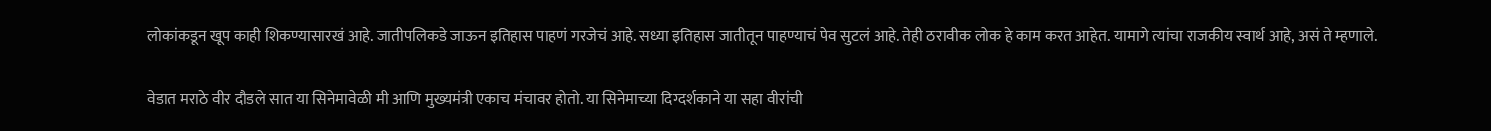लोकांकडून खूप काही शिकण्यासारखं आहे. जातीपलिकडे जाऊन इतिहास पाहणं गरजेचं आहे. सध्या इतिहास जातीतून पाहण्याचं पेव सुटलं आहे. तेही ठरावीक लोक हे काम करत आहेत. यामागे त्यांचा राजकीय स्वार्थ आहे, असं ते म्हणाले.

वेडात मराठे वीर दौडले सात या सिनेमावेळी मी आणि मुख्यमंत्री एकाच मंचावर होतो. या सिनेमाच्या दिग्दर्शकाने या सहा वीरांची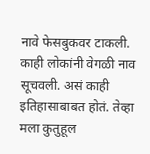नावे फेसबुकवर टाकली. काही लोकांनी वेगळी नाव सूचवली. असं काही इतिहासाबाबत होतं. तेव्हा मला कुतुहूल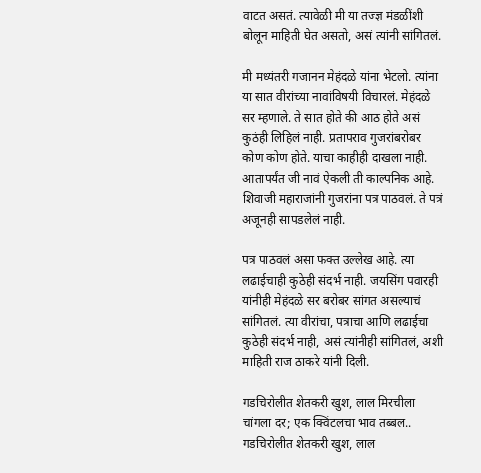वाटत असतं. त्यावेळी मी या तज्ज्ञ मंडळींशी बोलून माहिती घेत असतो, असं त्यांनी सांगितलं.

मी मध्यंतरी गजानन मेहंदळे यांना भेटलो. त्यांना या सात वीरांच्या नावांविषयी विचारलं. मेहंदळे सर म्हणाले. ते सात होते की आठ होते असं कुठंही लिहिलं नाही. प्रतापराव गुजरांबरोबर कोण कोण होते. याचा काहीही दाखला नाही. आतापर्यंत जी नावं ऐकली ती काल्पनिक आहे. शिवाजी महाराजांनी गुजरांना पत्र पाठवलं. ते पत्रं अजूनही सापडलेलं नाही.

पत्र पाठवलं असा फक्त उल्लेख आहे. त्या लढाईचाही कुठेही संदर्भ नाही. जयसिंग पवारही यांनीही मेहंदळे सर बरोबर सांगत असल्याचं सांगितलं. त्या वीरांचा, पत्राचा आणि लढाईचा कुठेही संदर्भ नाही, असं त्यांनीही सांगितलं, अशी माहिती राज ठाकरे यांनी दिली.

गडचिरोलीत शेतकरी खुश, लाल मिरचीला चांगला दर; एक क्विंटलचा भाव तब्बल..
गडचिरोलीत शेतकरी खुश, लाल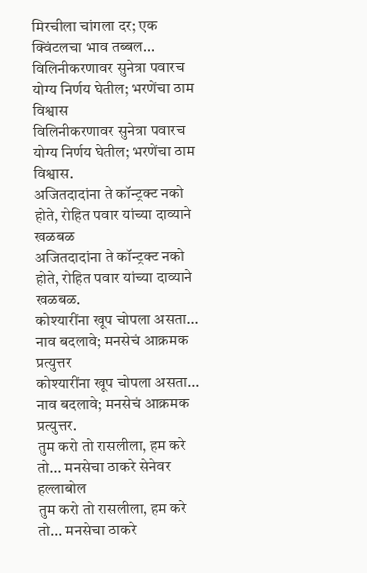मिरचीला चांगला दर; एक क्विंटलचा भाव तब्बल...
विलिनीकरणावर सुनेत्रा पवारच योग्य निर्णय घेतील; भरणेंचा ठाम विश्वास
विलिनीकरणावर सुनेत्रा पवारच योग्य निर्णय घेतील; भरणेंचा ठाम विश्वास.
अजितदादांना ते कॉन्ट्रक्ट नको होते, रोहित पवार यांच्या दाव्याने खळबळ
अजितदादांना ते कॉन्ट्रक्ट नको होते, रोहित पवार यांच्या दाव्याने खळबळ.
कोश्यारींना खूप चोपला असता... नाव बदलावे; मनसेचं आक्रमक प्रत्युत्तर
कोश्यारींना खूप चोपला असता... नाव बदलावे; मनसेचं आक्रमक प्रत्युत्तर.
तुम करो तो रासलीला, हम करे तो... मनसेचा ठाकरे सेनेवर हल्लाबोल
तुम करो तो रासलीला, हम करे तो... मनसेचा ठाकरे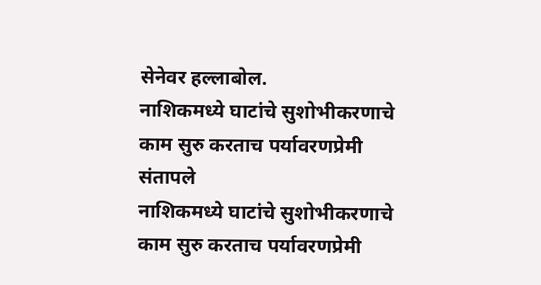सेनेवर हल्लाबोल.
नाशिकमध्ये घाटांचे सुशोभीकरणाचे काम सुरु करताच पर्यावरणप्रेमी संतापले
नाशिकमध्ये घाटांचे सुशोभीकरणाचे काम सुरु करताच पर्यावरणप्रेमी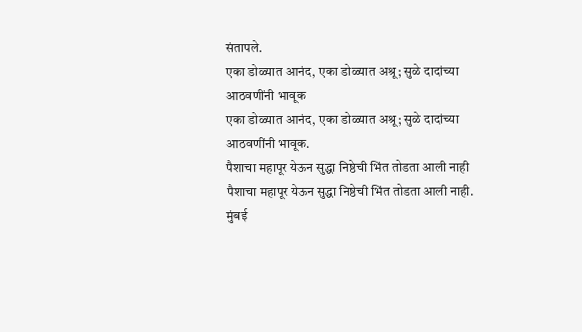संतापले.
एका डोळ्यात आनंद, एका डोळ्यात अश्रू; सुळे दादांच्या आठवणींनी भावूक
एका डोळ्यात आनंद, एका डोळ्यात अश्रू; सुळे दादांच्या आठवणींनी भावूक.
पैशाचा महापूर येऊन सुद्धा निष्ठेची भिंत तोडता आली नाही
पैशाचा महापूर येऊन सुद्धा निष्ठेची भिंत तोडता आली नाही.
मुंबई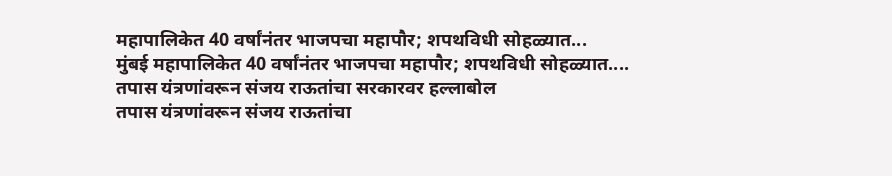महापालिकेत 40 वर्षांनंतर भाजपचा महापौर; शपथविधी सोहळ्यात...
मुंबई महापालिकेत 40 वर्षांनंतर भाजपचा महापौर; शपथविधी सोहळ्यात....
तपास यंत्रणांवरून संजय राऊतांचा सरकारवर हल्लाबोल
तपास यंत्रणांवरून संजय राऊतांचा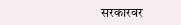सरकारवर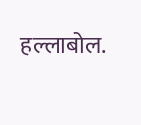हल्लाबोल.